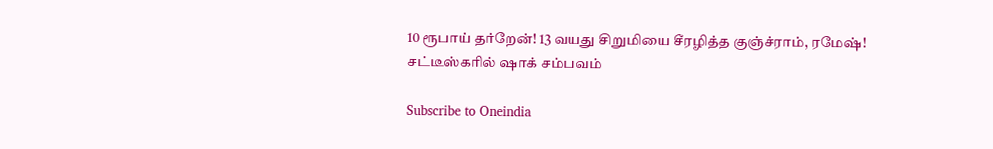10 ரூபாய் தர்றேன்! 13 வயது சிறுமியை சீரழித்த குஞ்ச்ராம், ரமேஷ்! சட்டீஸ்கரில் ஷாக் சம்பவம்

Subscribe to Oneindia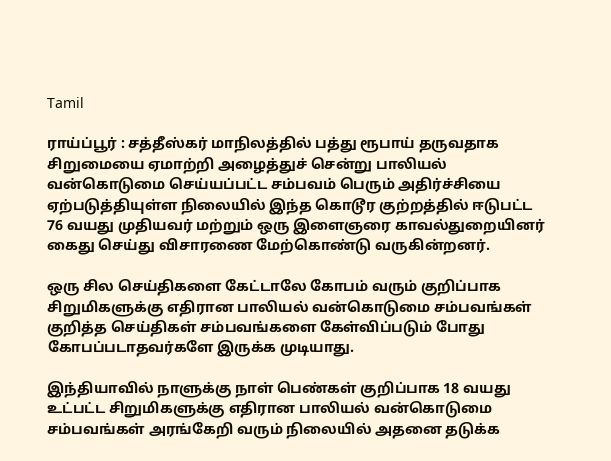Tamil

ராய்ப்பூர் : சத்தீஸ்கர் மாநிலத்தில் பத்து ரூபாய் தருவதாக சிறுமையை ஏமாற்றி அழைத்துச் சென்று பாலியல் வன்கொடுமை செய்யப்பட்ட சம்பவம் பெரும் அதிர்ச்சியை ஏற்படுத்தியுள்ள நிலையில் இந்த கொடூர குற்றத்தில் ஈடுபட்ட 76 வயது முதியவர் மற்றும் ஒரு இளைஞரை காவல்துறையினர் கைது செய்து விசாரணை மேற்கொண்டு வருகின்றனர்.

ஒரு சில செய்திகளை கேட்டாலே கோபம் வரும் குறிப்பாக சிறுமிகளுக்கு எதிரான பாலியல் வன்கொடுமை சம்பவங்கள் குறித்த செய்திகள் சம்பவங்களை கேள்விப்படும் போது கோபப்படாதவர்களே இருக்க முடியாது.

இந்தியாவில் நாளுக்கு நாள் பெண்கள் குறிப்பாக 18 வயது உட்பட்ட சிறுமிகளுக்கு எதிரான பாலியல் வன்கொடுமை சம்பவங்கள் அரங்கேறி வரும் நிலையில் அதனை தடுக்க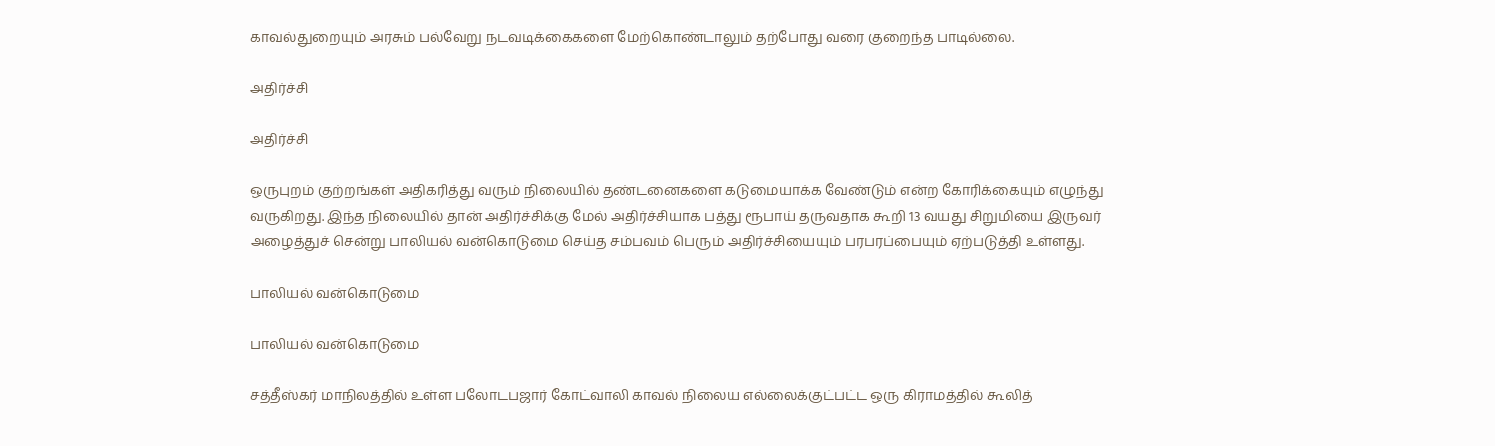காவல்துறையும் அரசும் பல்வேறு நடவடிக்கைகளை மேற்கொண்டாலும் தற்போது வரை குறைந்த பாடில்லை.

அதிர்ச்சி

அதிர்ச்சி

ஒருபுறம் குற்றங்கள் அதிகரித்து வரும் நிலையில் தண்டனைகளை கடுமையாக்க வேண்டும் என்ற கோரிக்கையும் எழுந்து வருகிறது. இந்த நிலையில் தான் அதிர்ச்சிக்கு மேல் அதிர்ச்சியாக பத்து ரூபாய் தருவதாக கூறி 13 வயது சிறுமியை இருவர் அழைத்துச் சென்று பாலியல் வன்கொடுமை செய்த சம்பவம் பெரும் அதிர்ச்சியையும் பரபரப்பையும் ஏற்படுத்தி உள்ளது.

பாலியல் வன்கொடுமை

பாலியல் வன்கொடுமை

சத்தீஸ்கர் மாநிலத்தில் உள்ள பலோடபஜார் கோட்வாலி காவல் நிலைய எல்லைக்குட்பட்ட ஒரு கிராமத்தில் கூலித்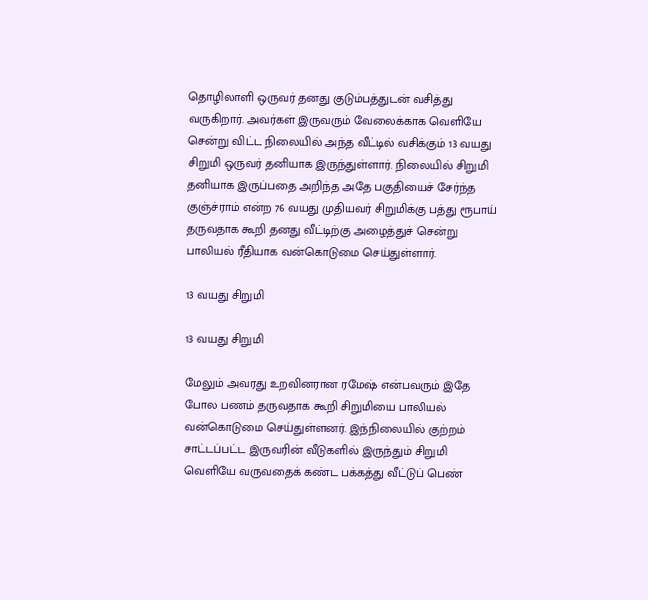தொழிலாளி ஒருவர் தனது குடும்பத்துடன் வசித்து வருகிறார். அவர்கள் இருவரும் வேலைக்காக வெளியே சென்று விட்ட நிலையில் அந்த வீட்டில் வசிக்கும் 13 வயது சிறுமி ஒருவர் தனியாக இருந்துள்ளார். நிலையில் சிறுமி தனியாக இருப்பதை அறிந்த அதே பகுதியைச் சேர்ந்த குஞ்ச்ராம் என்ற 76 வயது முதியவர் சிறுமிக்கு பத்து ரூபாய் தருவதாக கூறி தனது வீட்டிற்கு அழைத்துச் சென்று பாலியல் ரீதியாக வன்கொடுமை செய்துள்ளார்.

13 வயது சிறுமி

13 வயது சிறுமி

மேலும் அவரது உறவினரான ரமேஷ் என்பவரும் இதே போல பணம் தருவதாக கூறி சிறுமியை பாலியல் வன்கொடுமை செய்துள்ளனர். இந்நிலையில் குற்றம் சாட்டப்பட்ட இருவரின் வீடுகளில் இருந்தும் சிறுமி வெளியே வருவதைக் கண்ட பக்கத்து வீட்டுப் பெண்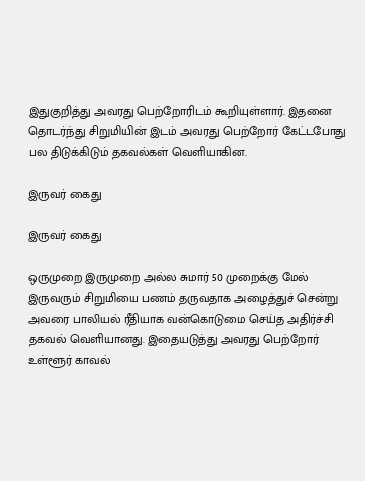இதுகுறித்து அவரது பெற்றோரிடம் கூறியுள்ளார். இதனை தொடர்ந்து சிறுமியின் இடம் அவரது பெற்றோர் கேட்டபோது பல திடுக்கிடும் தகவல்கள் வெளியாகின.

இருவர் கைது

இருவர் கைது

ஒருமுறை இருமுறை அல்ல சுமார் 50 முறைக்கு மேல் இருவரும் சிறுமியை பணம் தருவதாக அழைத்துச் சென்று அவரை பாலியல் ரீதியாக வன்கொடுமை செய்த அதிர்ச்சி தகவல் வெளியானது. இதையடுத்து அவரது பெற்றோர் உள்ளூர் காவல்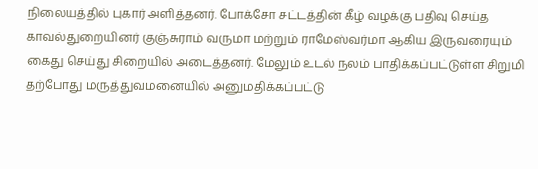நிலையத்தில் புகார் அளித்தனர். போக்சோ சட்டத்தின் கீழ் வழக்கு பதிவு செய்த காவல்துறையினர் குஞ்சுராம் வருமா மற்றும் ராமேஸ்வர்மா ஆகிய இருவரையும் கைது செய்து சிறையில் அடைத்தனர். மேலும் உடல் நலம் பாதிக்கப்பட்டுள்ள சிறுமி தற்போது மருத்துவமனையில் அனுமதிக்கப்பட்டு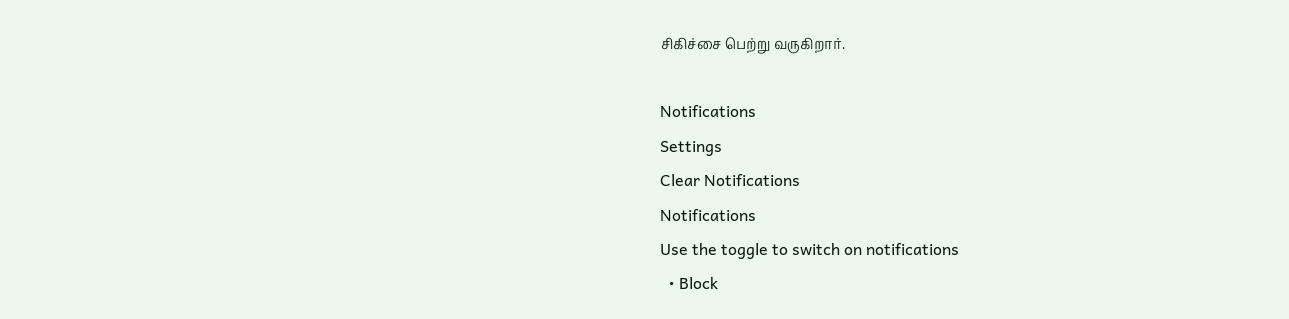சிகிச்சை பெற்று வருகிறார்.

Notifications
Settings
Clear Notifications
Notifications
Use the toggle to switch on notifications
  • Block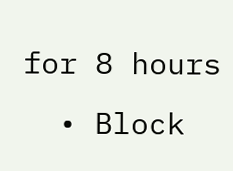for 8 hours
  • Block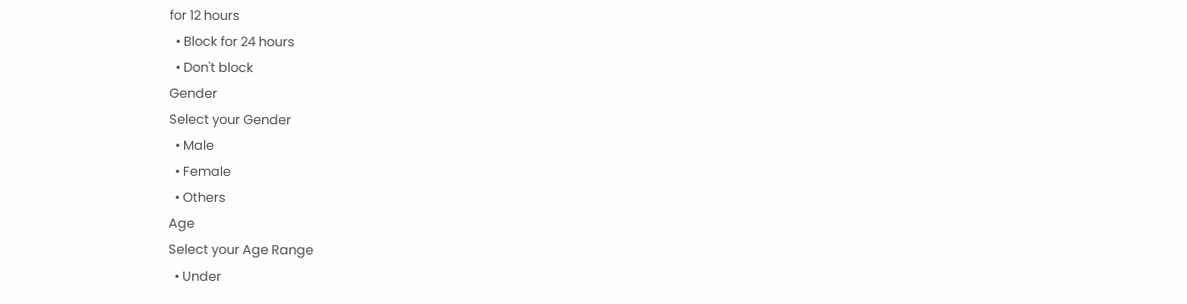for 12 hours
  • Block for 24 hours
  • Don't block
Gender
Select your Gender
  • Male
  • Female
  • Others
Age
Select your Age Range
  • Under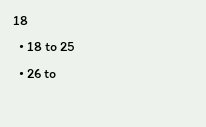18
  • 18 to 25
  • 26 to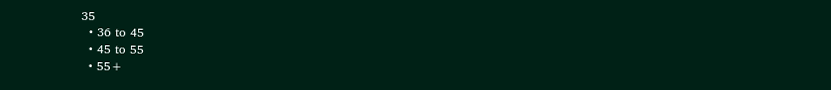35
  • 36 to 45
  • 45 to 55
  • 55+